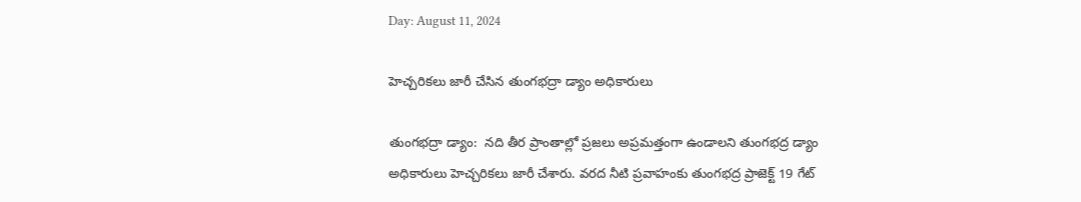Day: August 11, 2024

హెచ్చరికలు జారీ చేసిన తుంగభద్రా డ్యాం అధికారులు

తుంగభద్రా డ్యాం:  నది తీర ప్రాంతాల్లో ప్రజలు అప్రమత్తంగా ఉండాలని తుంగభద్ర డ్యాం అధికారులు హెచ్చరికలు జారీ చేశారు. వరద నీటి ప్రవాహంకు తుంగభద్ర ప్రాజెక్ట్ 19 గేట్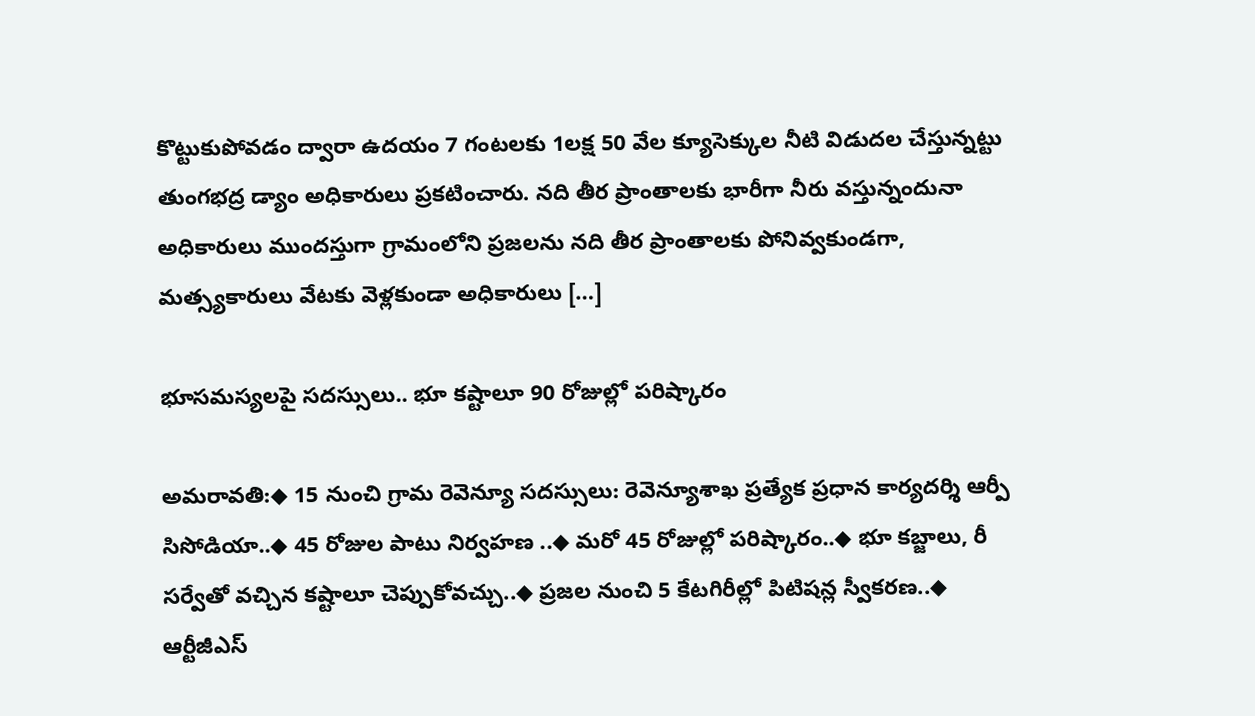కొట్టుకుపోవడం ద్వారా ఉదయం 7 గంటలకు 1లక్ష 50 వేల క్యూసెక్కుల నీటి విడుదల చేస్తున్నట్టు తుంగభద్ర డ్యాం అధికారులు ప్రకటించారు. నది తీర ప్రాంతాలకు భారీగా నీరు వస్తున్నందునా అధికారులు ముందస్తుగా గ్రామంలోని ప్రజలను నది తీర ప్రాంతాలకు పోనివ్వకుండగా, మత్స్యకారులు వేటకు వెళ్లకుండా అధికారులు […]

భూసమస్యలపై సదస్సులు.. భూ కష్టాలూ 90 రోజుల్లో పరిష్కారం

అమరావతి:◆ 15 నుంచి గ్రామ రెవెన్యూ సదస్సులు: రెవెన్యూశాఖ ప్రత్యేక ప్రధాన కార్యదర్శి ఆర్పీ సిసోడియా..◆ 45 రోజుల పాటు నిర్వహణ ..◆ మరో 45 రోజుల్లో పరిష్కారం..◆ భూ కబ్జాలు, రీ సర్వేతో వచ్చిన కష్టాలూ చెప్పుకోవచ్చు..◆ ప్రజల నుంచి 5 కేటగిరీల్లో పిటిషన్ల స్వీకరణ..◆ ఆర్టీజీఎస్‌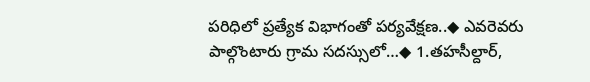పరిధిలో ప్రత్యేక విభాగంతో పర్యవేక్షణ..◆ ఎవరెవరు పాల్గొంటారు గ్రామ సదస్సులో…◆ 1.తహసీల్దార్‌,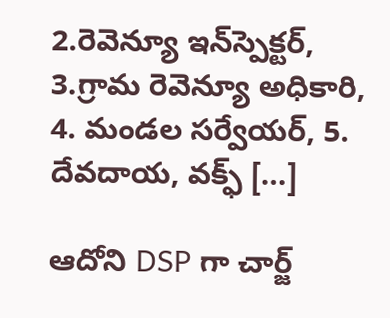2.రెవెన్యూ ఇన్‌స్పెక్టర్‌, 3.గ్రామ రెవెన్యూ అధికారి, 4. మండల సర్వేయర్‌, 5. దేవదాయ, వక్ఫ్‌ […]

ఆదోని DSP గా చార్జ్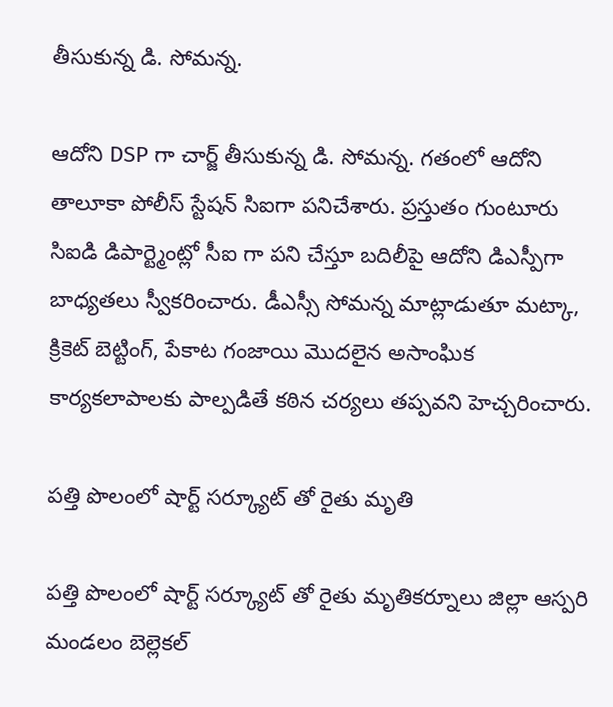తీసుకున్న డి. సోమన్న.

ఆదోని DSP గా చార్జ్ తీసుకున్న డి. సోమన్న. గతంలో ఆదోని తాలూకా పోలీస్ స్టేషన్ సిఐగా పనిచేశారు. ప్రస్తుతం గుంటూరు సిఐడి డిపార్ట్మెంట్లో సీఐ గా పని చేస్తూ బదిలీపై ఆదోని డిఎస్పీగా బాధ్యతలు స్వీకరించారు. డీఎస్సీ సోమన్న మాట్లాడుతూ మట్కా, క్రికెట్ బెట్టింగ్, పేకాట గంజాయి మొదలైన అసాంఘిక కార్యకలాపాలకు పాల్పడితే కఠిన చర్యలు తప్పవని హెచ్చరించారు.

పత్తి పొలంలో షార్ట్ సర్క్యూట్ తో రైతు మృతి

పత్తి పొలంలో షార్ట్ సర్క్యూట్ తో రైతు మృతికర్నూలు జిల్లా ఆస్పరి మండలం బెల్లెకల్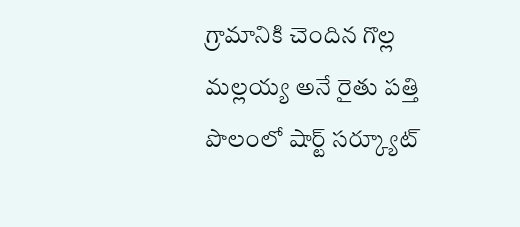గ్రామానికి చెందిన గొల్ల మల్లయ్య అనే రైతు పత్తి పొలంలో షార్ట్ సర్క్యూట్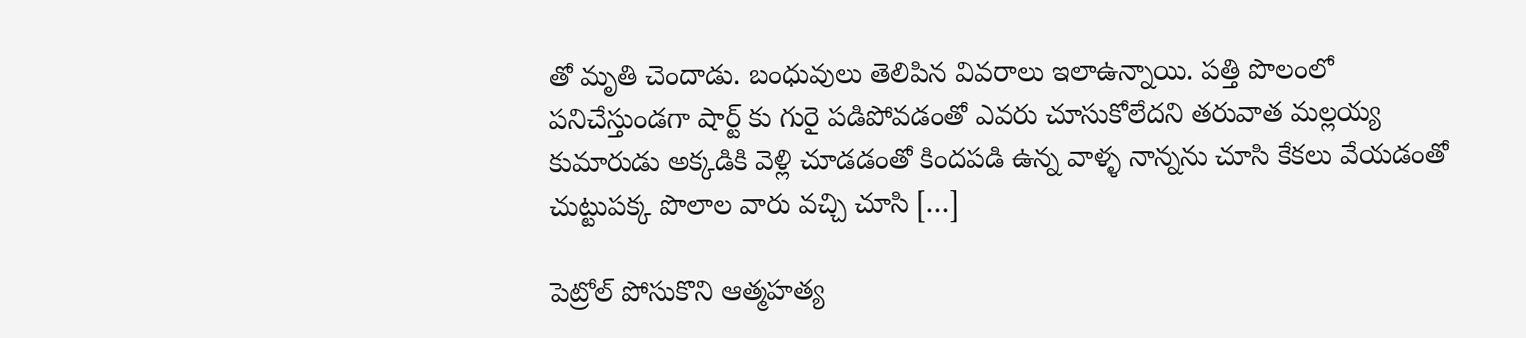తో మృతి చెందాడు. బంధువులు తెలిపిన వివరాలు ఇలాఉన్నాయి. పత్తి పొలంలో పనిచేస్తుండగా షార్ట్ కు గురై పడిపోవడంతో ఎవరు చూసుకోలేదని తరువాత మల్లయ్య కుమారుడు అక్కడికి వెళ్లి చూడడంతో కిందపడి ఉన్న వాళ్ళ నాన్నను చూసి కేకలు వేయడంతో చుట్టుపక్క పొలాల వారు వచ్చి చూసి […]

పెట్రోల్ పోసుకొని ఆత్మహత్య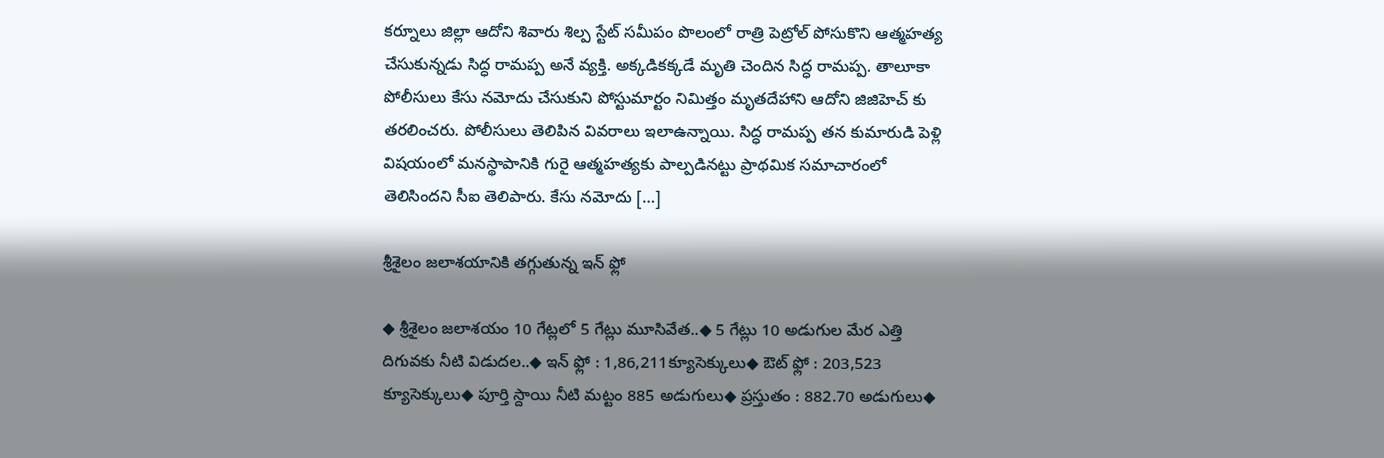కర్నూలు జిల్లా ఆదోని శివారు శిల్ప స్టేట్ సమీపం పొలంలో రాత్రి పెట్రోల్ పోసుకొని ఆత్మహత్య చేసుకున్నడు సిద్ధ రామప్ప అనే వ్యక్తి. అక్కడికక్కడే మృతి చెందిన సిద్ధ రామప్ప. తాలూకా పోలీసులు కేసు నమోదు చేసుకుని పోస్టుమార్టం నిమిత్తం మృతదేహాని ఆదోని జిజిహెచ్ కు తరలించరు. పోలీసులు తెలిపిన వివరాలు ఇలాఉన్నాయి. సిద్ధ రామప్ప తన కుమారుడి పెళ్లి విషయంలో మనస్థాపానికి గురై ఆత్మహత్యకు పాల్పడినట్టు ప్రాథమిక సమాచారంలో తెలిసిందని సీఐ తెలిపారు. కేసు నమోదు […]

శ్రీశైలం జలాశయానికి తగ్గుతున్న ఇన్ ఫ్లో

◆ శ్రీశైలం జలాశయం 10 గేట్లలో 5 గేట్లు మూసివేత..◆ 5 గేట్లు 10 అడుగుల మేర ఎత్తి దిగువకు నీటి విడుదల..◆ ఇన్ ఫ్లో : 1,86,211క్యూసెక్కులు◆ ఔట్ ఫ్లో : 203,523 క్యూసెక్కులు◆ పూర్తి స్దాయి నీటి మట్టం 885 అడుగులు◆ ప్రస్తుతం : 882.70 అడుగులు◆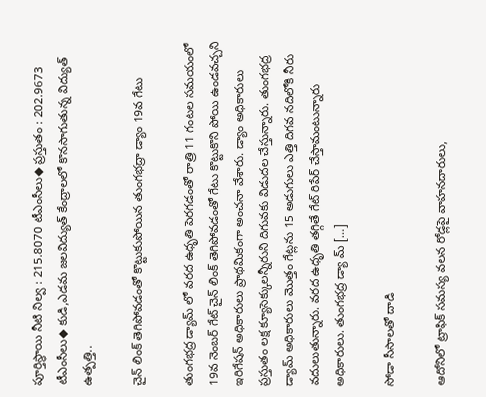పూర్తిస్థాయి నీటి నిల్వ : 215.8070 టీఎంసీలు◆ ప్రస్తుతం : 202.9673 టీఎంసీలు◆ కుడి,ఎడమ జలవిద్యుత్ కేంద్రాలలో కొనసాగుతున్న విద్యుత్ ఉత్పత్తి..

చైన్ లింక్ తెగిపోవడంతో కొట్టుకుపోయిన తుంగభద్రా డ్యాం 19వ గేటు

తుంగభద్ర డ్యామ్ లో వరద ఉధృతి పెరగడంతో రాత్రి 11 గంటల సమయంలో 19వ నెంబర్ గేట్ చైన్ లింక్ తెగిపోవడంతో గేటు కొట్టుకొని పోయి ఉండవచ్చని ఇరిగేషన్ అధికారులు ప్రాథమికంగా అంచనా వేశారు. డ్యాం అధికారులు ప్రస్తుతం లక్ష క్యూసెక్కులన్నీరుని దిగువకు విడుదల చేస్తున్నారు. తుంగభద్ర డ్యామ్ అధికారులు మొత్తం గేట్లను 15 అడుగులు ఎత్తి దిగవ నదిలోకి నీరు వదులుతున్నారు. వరద ఉధృతి తగ్గితే గేట్ రిపేర్ చేస్తామంటున్నారు అధికారులు. తుంగభద్ర డ్యా మ్ […]

సోడా సీసాలతో దాడి

ఆదోనిలో ట్రాఫిక్ సమస్య వలన రోడ్లపై వాహనదారులు,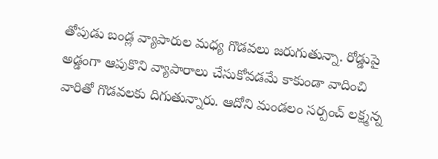తోపుడు బండ్ల వ్యాపారుల మధ్య గొడవలు జరుగుతున్నా. రోడ్డుపై అడ్డంగా ఆపుకొని వ్యాపారాలు చేసుకోవడమే కాకుండా వాదించి వారితో గొడవలకు దిగుతున్నారు. ఆదోని మండలం సర్పంచ్ లక్ష్మన్న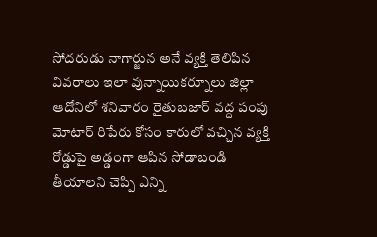సోదరుడు నాగార్జున అనే వ్యక్తి తెలిపిన వివరాలు ఇలా వున్నాయికర్నూలు జిల్లా ఆదోనిలో శనివారం రైతుబజార్ వద్ద పంపు మోటార్ రిపేరు కోసం కారులో వచ్చిన వ్యక్తి రోడ్డుపై అడ్డంగా ఆపిన సోడాబండి తీయాలని చెప్పి ఎన్ని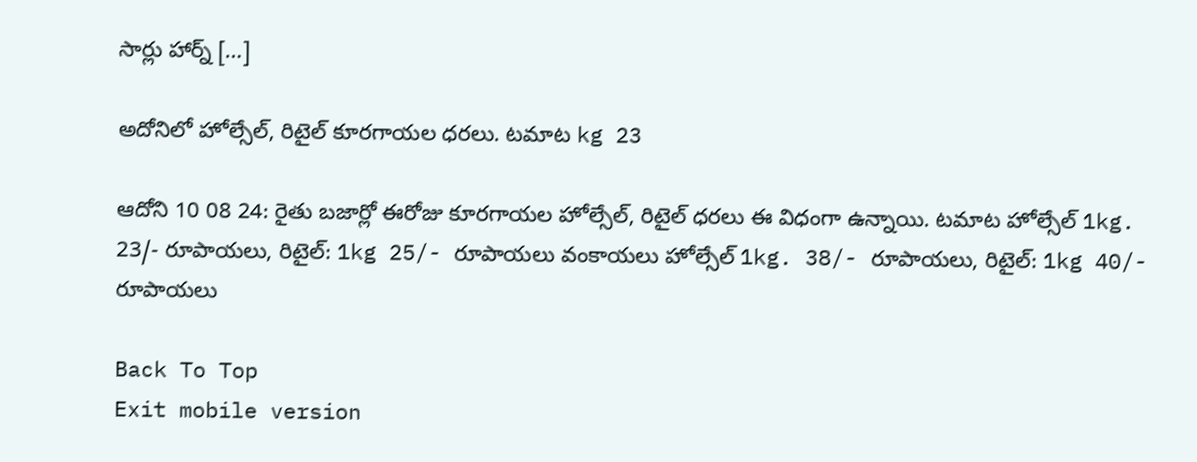సార్లు హార్న్ […]

అదోనిలో హోల్సేల్, రిటైల్ కూరగాయల ధరలు. టమాట kg 23

ఆదోని 10 08 24: రైతు బజార్లో ఈరోజు కూరగాయల హోల్సేల్, రిటైల్ ధరలు ఈ విధంగా ఉన్నాయి. టమాట హోల్సేల్ 1kg. 23/- రూపాయలు, రిటైల్: 1kg 25/- రూపాయలు వంకాయలు హోల్సేల్ 1kg. 38/- రూపాయలు, రిటైల్: 1kg 40/- రూపాయలు

Back To Top
Exit mobile version